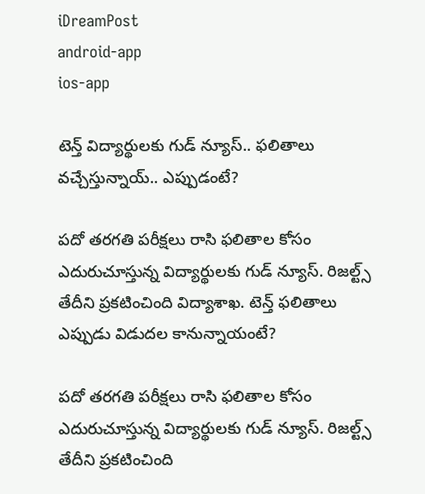iDreamPost
android-app
ios-app

టెన్త్ విద్యార్థులకు గుడ్ న్యూస్.. ఫలితాలు వచ్చేస్తున్నాయ్.. ఎప్పుడంటే?

పదో తరగతి పరీక్షలు రాసి ఫలితాల కోసం ఎదురుచూస్తున్న విద్యార్థులకు గుడ్ న్యూస్. రిజల్ట్స్ తేదీని ప్రకటించింది విద్యాశాఖ. టెన్త్ ఫలితాలు ఎప్పుడు విడుదల కానున్నాయంటే?

పదో తరగతి పరీక్షలు రాసి ఫలితాల కోసం ఎదురుచూస్తున్న విద్యార్థులకు గుడ్ న్యూస్. రిజల్ట్స్ తేదీని ప్రకటించింది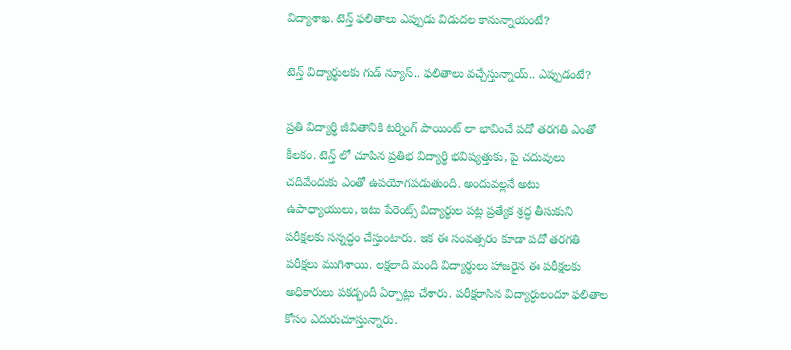విద్యాశాఖ. టెన్త్ ఫలితాలు ఎప్పుడు విడుదల కానున్నాయంటే?

టెన్త్ విద్యార్థులకు గుడ్ న్యూస్.. ఫలితాలు వచ్చేస్తున్నాయ్.. ఎప్పుడంటే?

ప్రతి విద్యార్థి జీవితానికి టర్నింగ్ పాయింట్ లా భావించే పదో తరగతి ఎంతో కీలకం. టెన్త్ లో చూపిన ప్రతిభ విద్యార్థి భవిష్యత్తుకు, పై చదువులు చదివేందుకు ఎంతో ఉపయోగపడుతుంది. అందువల్లనే అటు ఉపాధ్యాయులు, ఇటు పేరెంట్స్ విద్యార్థుల పట్ల ప్రత్యేక శ్రద్ధ తీసుకుని పరీక్షలకు సన్నద్ధం చేస్తుంటారు. ఇక ఈ సంవత్సరం కూడా పదో తరగతి పరీక్షలు ముగిశాయి. లక్షలాది మంది విద్యార్థులు హాజరైన ఈ పరీక్షలకు అధికారులు పకడ్భందీ ఏర్పాట్లు చేశారు. పరీక్షరాసిన విద్యార్ధులందూ ఫలితాల కోసం ఎదురుచూస్తున్నారు.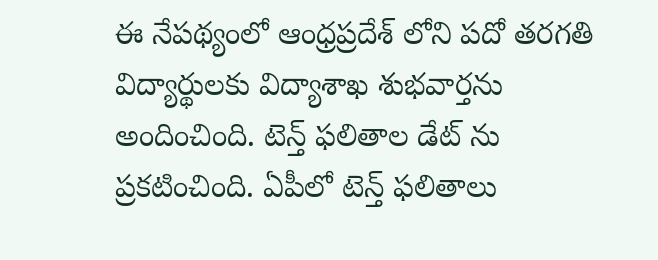ఈ నేపథ్యంలో ఆంధ్రప్రదేశ్ లోని పదో తరగతి విద్యార్థులకు విద్యాశాఖ శుభవార్తను అందించింది. టెన్త్ ఫలితాల డేట్ ను ప్రకటించింది. ఏపీలో టెన్త్ ఫలితాలు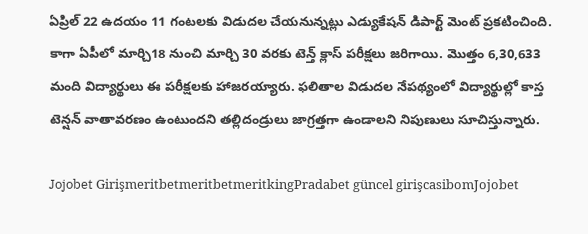ఏప్రిల్ 22 ఉదయం 11 గంటలకు విడుదల చేయనున్నట్లు ఎడ్యుకేషన్ డిపార్ట్ మెంట్ ప్రకటించింది. కాగా ఏపీలో మార్చి18 నుంచి మార్చి 30 వరకు టెన్త్ క్లాస్ పరీక్షలు జరిగాయి. మొత్తం 6,30,633 మంది విద్యార్థులు ఈ పరీక్షలకు హాజరయ్యారు. ఫలితాల విడుదల నేపథ్యంలో విద్యార్థుల్లో కాస్త టెన్షన్ వాతావరణం ఉంటుందని తల్లిదండ్రులు జాగ్రత్తగా ఉండాలని నిపుణులు సూచిస్తున్నారు.

Jojobet GirişmeritbetmeritbetmeritkingPradabet güncel girişcasibomJojobet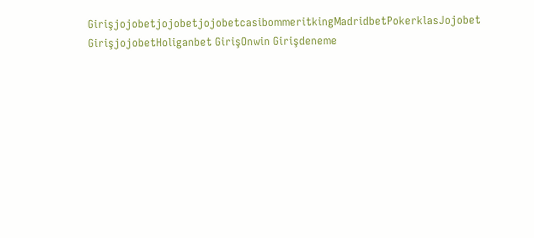GirişjojobetjojobetjojobetcasibommeritkingMadridbetPokerklasJojobet GirişjojobetHoliganbet GirişOnwin Girişdeneme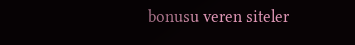bonusu veren siteler